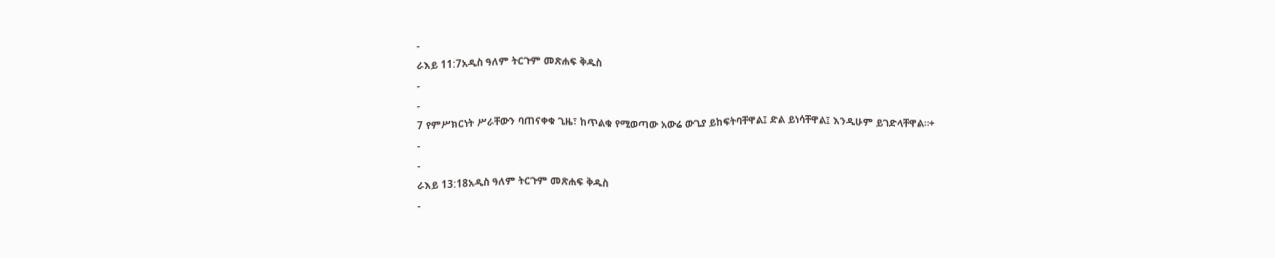-
ራእይ 11:7አዲስ ዓለም ትርጉም መጽሐፍ ቅዱስ
-
-
7 የምሥክርነት ሥራቸውን ባጠናቀቁ ጊዜ፣ ከጥልቁ የሚወጣው አውሬ ውጊያ ይከፍትባቸዋል፤ ድል ይነሳቸዋል፤ እንዲሁም ይገድላቸዋል።+
-
-
ራእይ 13:18አዲስ ዓለም ትርጉም መጽሐፍ ቅዱስ
-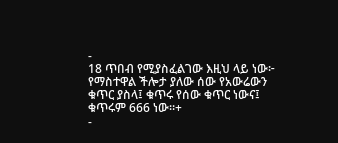-
18 ጥበብ የሚያስፈልገው እዚህ ላይ ነው፦ የማስተዋል ችሎታ ያለው ሰው የአውሬውን ቁጥር ያስላ፤ ቁጥሩ የሰው ቁጥር ነውና፤ ቁጥሩም 666 ነው።+
-